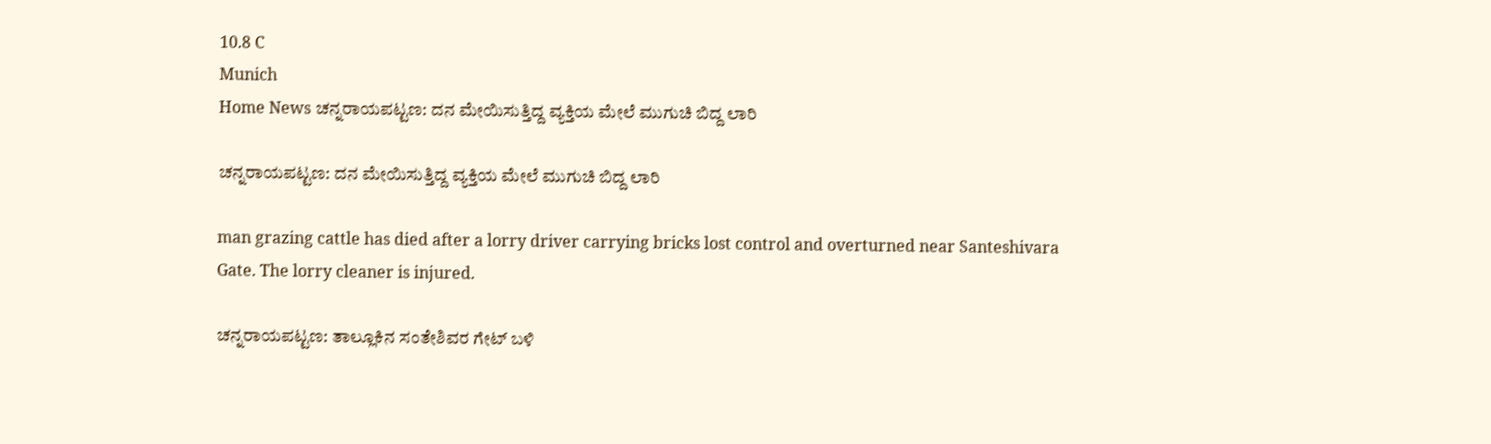10.8 C
Munich
Home News ಚನ್ನರಾಯಪಟ್ಟಣ: ದನ ಮೇಯಿಸುತ್ತಿದ್ದ ವ್ಯಕ್ತಿಯ ಮೇಲೆ ಮುಗುಚಿ ಬಿದ್ದ ಲಾರಿ

ಚನ್ನರಾಯಪಟ್ಟಣ: ದನ ಮೇಯಿಸುತ್ತಿದ್ದ ವ್ಯಕ್ತಿಯ ಮೇಲೆ ಮುಗುಚಿ ಬಿದ್ದ ಲಾರಿ

man grazing cattle has died after a lorry driver carrying bricks lost control and overturned near Santeshivara Gate. The lorry cleaner is injured.

ಚನ್ನರಾಯಪಟ್ಟಣ: ತಾಲ್ಲೂಕಿನ ಸಂತೇಶಿವರ ಗೇಟ್ ಬಳಿ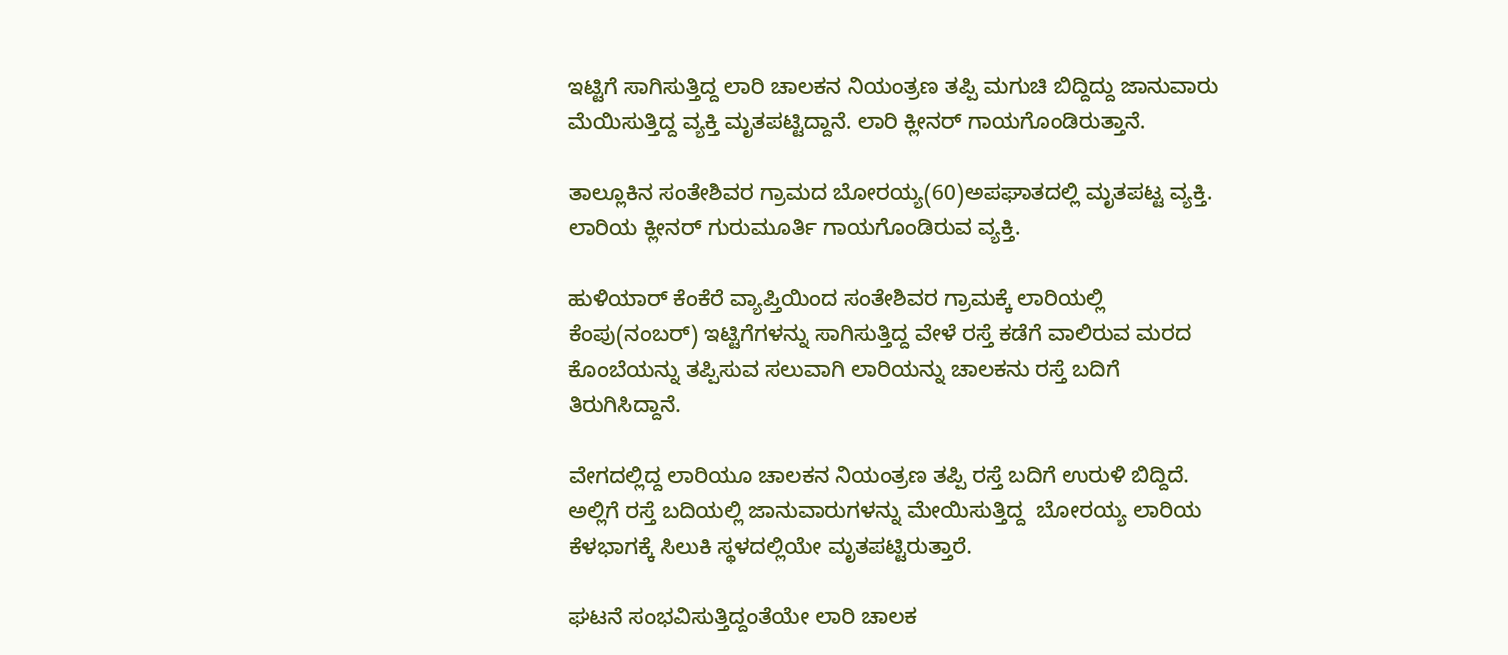ಇಟ್ಟಿಗೆ ಸಾಗಿಸುತ್ತಿದ್ದ ಲಾರಿ ಚಾಲಕನ ನಿಯಂತ್ರಣ ತಪ್ಪಿ ಮಗುಚಿ ಬಿದ್ದಿದ್ದು ಜಾನುವಾರು ಮೆಯಿಸುತ್ತಿದ್ದ ವ್ಯಕ್ತಿ ಮೃತಪಟ್ಟಿದ್ದಾನೆ. ಲಾರಿ ಕ್ಲೀನರ್ ಗಾಯಗೊಂಡಿರುತ್ತಾನೆ.

ತಾಲ್ಲೂಕಿನ ಸಂತೇಶಿವರ ಗ್ರಾಮದ ಬೋರಯ್ಯ(60)ಅಪಘಾತದಲ್ಲಿ ಮೃತಪಟ್ಟ ವ್ಯಕ್ತಿ. ಲಾರಿಯ ಕ್ಲೀನರ್ ಗುರುಮೂರ್ತಿ ಗಾಯಗೊಂಡಿರುವ ವ್ಯಕ್ತಿ.

ಹುಳಿಯಾರ್ ಕೆಂಕೆರೆ ವ್ಯಾಪ್ತಿಯಿಂದ ಸಂತೇಶಿವರ ಗ್ರಾಮಕ್ಕೆ ಲಾರಿಯಲ್ಲಿ ಕೆಂಪು(ನಂಬರ್) ಇಟ್ಟಿಗೆಗಳನ್ನು ಸಾಗಿಸುತ್ತಿದ್ದ ವೇಳೆ ರಸ್ತೆ ಕಡೆಗೆ ವಾಲಿರುವ ಮರದ ಕೊಂಬೆಯನ್ನು ತಪ್ಪಿಸುವ ಸಲುವಾಗಿ ಲಾರಿಯನ್ನು ಚಾಲಕನು ರಸ್ತೆ ಬದಿಗೆ ತಿರುಗಿಸಿದ್ದಾನೆ.

ವೇಗದಲ್ಲಿದ್ದ ಲಾರಿಯೂ ಚಾಲಕನ ನಿಯಂತ್ರಣ ತಪ್ಪಿ ರಸ್ತೆ ಬದಿಗೆ ಉರುಳಿ ಬಿದ್ದಿದೆ. ಅಲ್ಲಿಗೆ ರಸ್ತೆ ಬದಿಯಲ್ಲಿ ಜಾನುವಾರುಗಳನ್ನು ಮೇಯಿಸುತ್ತಿದ್ದ  ಬೋರಯ್ಯ ಲಾರಿಯ ಕೆಳಭಾಗಕ್ಕೆ ಸಿಲುಕಿ ಸ್ಥಳದಲ್ಲಿಯೇ ಮೃತಪಟ್ಟಿರುತ್ತಾರೆ.

ಘಟನೆ ಸಂಭವಿಸುತ್ತಿದ್ದಂತೆಯೇ ಲಾರಿ ಚಾಲಕ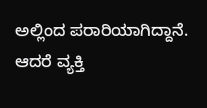ಅಲ್ಲಿಂದ ಪರಾರಿಯಾಗಿದ್ದಾನೆ. ಆದರೆ ವ್ಯಕ್ತಿ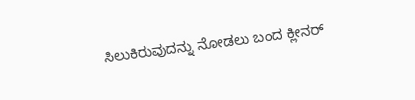ಸಿಲುಕಿರುವುದನ್ನು ನೋಡಲು ಬಂದ ಕ್ಲೀನರ್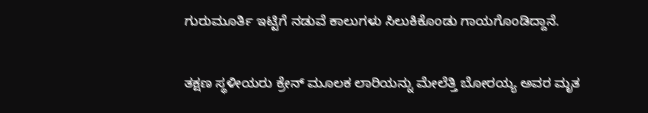ಗುರುಮೂರ್ತಿ ಇಟ್ಟಿಗೆ ನಡುವೆ ಕಾಲುಗಳು ಸಿಲುಕಿಕೊಂಡು ಗಾಯಗೊಂಡಿದ್ದಾನೆ.

ತಕ್ಷಣ ಸ್ಥಳೀಯರು ಕ್ರೇನ್ ಮೂಲಕ ಲಾರಿಯನ್ನು ಮೇಲೆತ್ತಿ ಬೋರಯ್ಯ ಅವರ ಮೃತ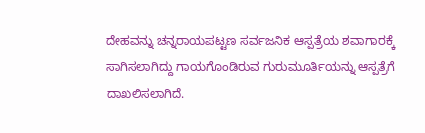ದೇಹವನ್ನು ಚನ್ನರಾಯಪಟ್ಟಣ ಸರ್ವಜನಿಕ ಆಸ್ಪತ್ರೆಯ ಶವಾಗಾರಕ್ಕೆ ಸಾಗಿಸಲಾಗಿದ್ದು ಗಾಯಗೊಂಡಿರುವ ಗುರುಮೂರ್ತಿಯನ್ನು ಆಸ್ಪತ್ರೆಗೆ ದಾಖಲಿಸಲಾಗಿದೆ.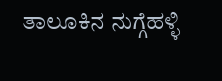ತಾಲೂಕಿನ ನುಗ್ಗೆಹಳ್ಳಿ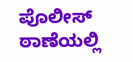ಪೊಲೀಸ್ ಠಾಣೆಯಲ್ಲಿ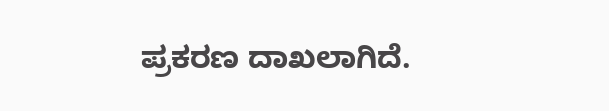ಪ್ರಕರಣ ದಾಖಲಾಗಿದೆ.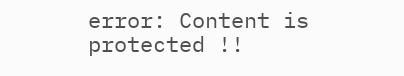error: Content is protected !!